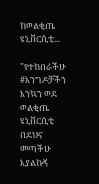ከወልቂጤ ዩኒቨርሲቲ...

"የተከበራችሁ #እንግዶቻችን እንኳን ወደ ወልቂጤ ዩኒቨርሲቲ በደህና መጣችሁ እያልኩኝ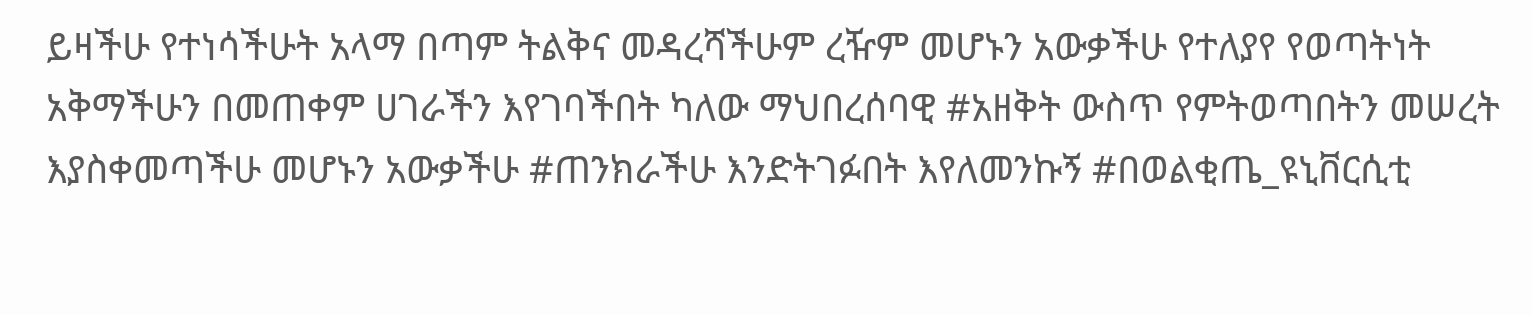ይዛችሁ የተነሳችሁት አላማ በጣም ትልቅና መዳረሻችሁም ረዥም መሆኑን አውቃችሁ የተለያየ የወጣትነት አቅማችሁን በመጠቀም ሀገራችን እየገባችበት ካለው ማህበረሰባዊ #አዘቅት ውስጥ የምትወጣበትን መሠረት እያስቀመጣችሁ መሆኑን አውቃችሁ #ጠንክራችሁ እንድትገፉበት እየለመንኩኝ #በወልቂጤ_ዩኒቨርሲቲ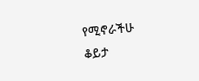የሚኖራችሁ ቆይታ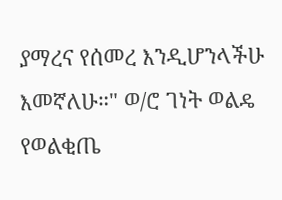ያማረና የሰመረ እንዲሆንላችሁ እመኛለሁ።" ወ/ሮ ገነት ወልዴ የወልቂጤ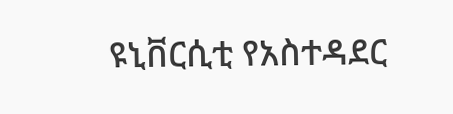ዩኒቨርሲቲ የአስተዳደር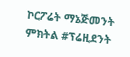ኮርፖሬት ማኔጅመንት ምክትል #ፕሬዚደንት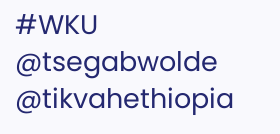#WKU
@tsegabwolde @tikvahethiopia